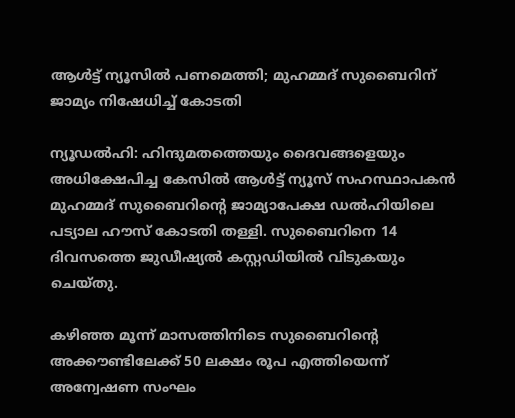ആള്‍ട്ട് ന്യൂസില്‍ പണമെത്തി; മുഹമ്മദ് സുബൈറിന് ജാമ്യം നിഷേധിച്ച് കോടതി

ന്യൂഡല്‍ഹി: ഹിന്ദുമതത്തെയും ദൈവങ്ങളെയും അധിക്ഷേപിച്ച കേസില്‍ ആള്‍ട്ട് ന്യൂസ് സഹസ്ഥാപകന്‍ മുഹമ്മദ് സുബൈറിന്റെ ജാമ്യാപേക്ഷ ഡല്‍ഹിയിലെ പട്യാല ഹൗസ് കോടതി തള്ളി. സുബൈറിനെ 14 ദിവസത്തെ ജുഡീഷ്യല്‍ കസ്റ്റഡിയില്‍ വിടുകയും ചെയ്തു.

കഴിഞ്ഞ മൂന്ന് മാസത്തിനിടെ സുബൈറിന്റെ അക്കൗണ്ടിലേക്ക് 50 ലക്ഷം രൂപ എത്തിയെന്ന് അന്വേഷണ സംഘം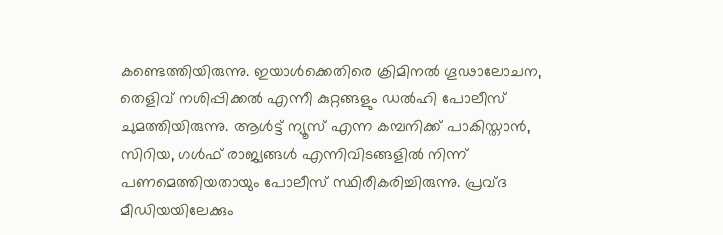കണ്ടെത്തിയിരുന്നു. ഇയാള്‍ക്കെതിരെ ക്രിമിനല്‍ ഗൂഢാലോചന, തെളിവ് നശിപ്പിക്കല്‍ എന്നീ കുറ്റങ്ങളും ഡല്‍ഹി പോലീസ് ചുമത്തിയിരുന്നു. ആള്‍ട്ട് ന്യൂസ് എന്ന കമ്പനിക്ക് പാകിസ്താന്‍, സിറിയ, ഗള്‍ഫ് രാജ്യങ്ങള്‍ എന്നിവിടങ്ങളില്‍ നിന്ന് പണമെത്തിയതായും പോലീസ് സ്ഥിരീകരിച്ചിരുന്നു. പ്രവ്ദ മീഡിയയിലേക്കും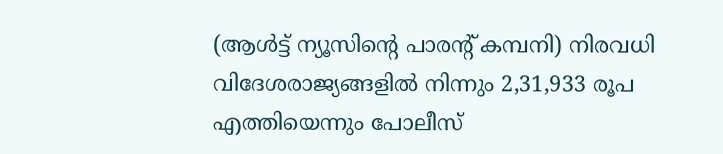(ആള്‍ട്ട് ന്യൂസിന്റെ പാരന്റ് കമ്പനി) നിരവധി വിദേശരാജ്യങ്ങളില്‍ നിന്നും 2,31,933 രൂപ എത്തിയെന്നും പോലീസ്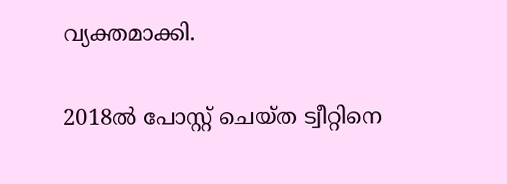വ്യക്തമാക്കി.

2018ല്‍ പോസ്റ്റ് ചെയ്ത ട്വീറ്റിനെ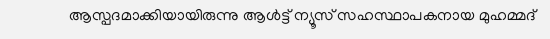ആസ്പദമാക്കിയായിരുന്നു ആള്‍ട്ട് ന്യൂസ് സഹസ്ഥാപകനായ മുഹമ്മദ്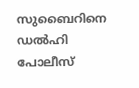സുബൈറിനെ ഡല്‍ഹി പോലീസ്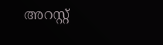അറസ്റ്റ്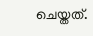ചെയ്തത്.